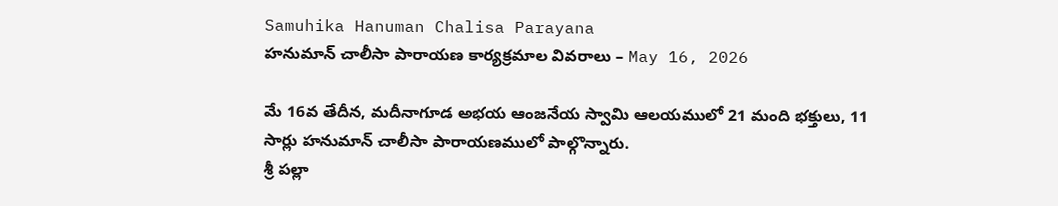Samuhika Hanuman Chalisa Parayana
హనుమాన్ చాలీసా పారాయణ కార్యక్రమాల వివరాలు – May 16, 2026

మే 16వ తేదీన, మదీనాగూడ అభయ ఆంజనేయ స్వామి ఆలయములో 21 మంది భక్తులు, 11 సార్లు హనుమాన్ చాలీసా పారాయణములో పాల్గొన్నారు.
శ్రీ పల్లా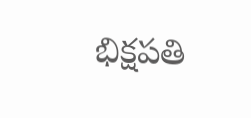భిక్షపతి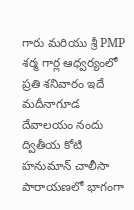గారు మరియు శ్రీ PMP శర్మ గార్ల ఆధ్వర్యంలో ప్రతి శనివారం ఇదే మదీనాగూడ దేవాలయం నందు ద్వితీయ కోటి హనుమాన్ చాలీసా పారాయణలో భాగంగా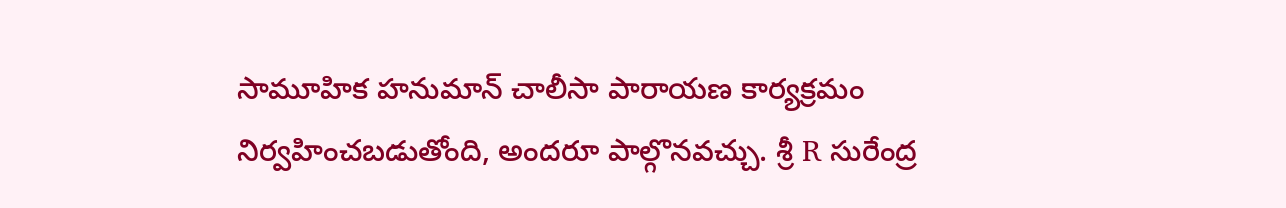సామూహిక హనుమాన్ చాలీసా పారాయణ కార్యక్రమం నిర్వహించబడుతోంది, అందరూ పాల్గొనవచ్చు. శ్రీ R సురేంద్ర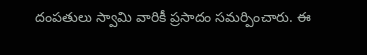దంపతులు స్వామి వారికీ ప్రసాదం సమర్పించారు. ఈ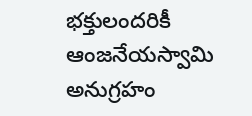భక్తులందరికీ ఆంజనేయస్వామి అనుగ్రహం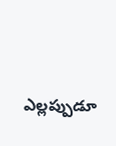ఎల్లప్పుడూ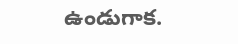ఉండుగాక.